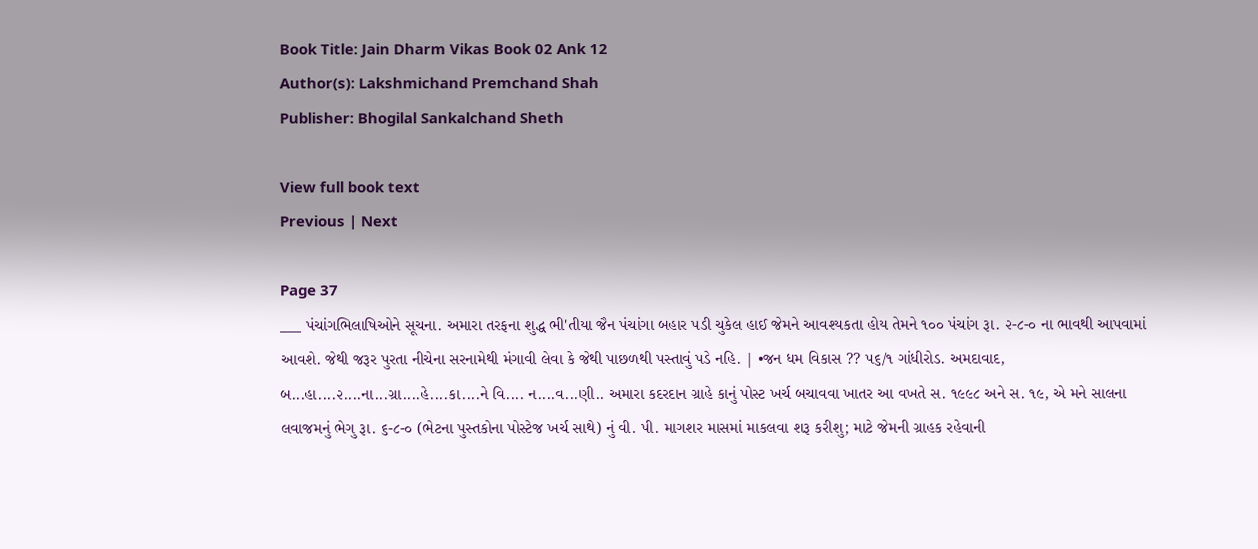Book Title: Jain Dharm Vikas Book 02 Ank 12
Author(s): Lakshmichand Premchand Shah
Publisher: Bhogilal Sankalchand Sheth

View full book text
Previous | Next

Page 37
___ પંચાંગભિલાષિઓને સૂચના. અમારા તરફના શુદ્ધ ભી'તીયા જૈન પંચાંગા બહાર પડી ચુકેલ હાઈ જેમને આવશ્યકતા હોય તેમને ૧૦૦ પંચાંગ રૂા. ૨-૮-૦ ના ભાવથી આપવામાં આવશે. જેથી જરૂર પુરતા નીચેના સરનામેથી મંગાવી લેવા કે જેથી પાછળથી પસ્તાવું પડે નહિ. | •જન ધમ વિકાસ ?? ૫૬/૧ ગાંધીરોડ. અમદાવાદ, બ...હા....૨....ના...ગ્રા....હે....કા....ને વિ.... ન....વ...ણી.. અમારા કદરદાન ગ્રાહે કાનું પોસ્ટ ખર્ચ બચાવવા ખાતર આ વખતે સ. ૧૯૯૮ અને સ. ૧૯, એ મને સાલના લવાજમનું ભેગુ રૂા. ૬-૮-૦ (ભેટના પુસ્તકોના પોસ્ટેજ ખર્ચ સાથે) નું વી. પી. માગશર માસમાં માકલવા શરૂ કરીશુ; માટે જેમની ગ્રાહક રહેવાની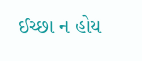ઈચ્છા ન હોય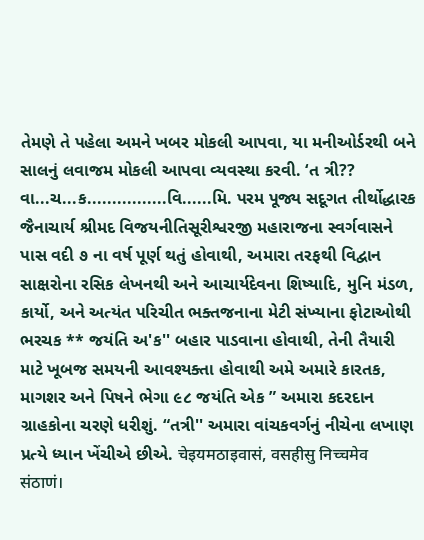તેમણે તે પહેલા અમને ખબર મોકલી આપવા, યા મનીઓર્ડરથી બને સાલનું લવાજમ મોકલી આપવા વ્યવસ્થા કરવી. ‘ત ત્રી?? વા...ચ...ક................વિ......મિ. પરમ પૂજ્ય સદૂગત તીર્થોદ્ધારક જૈનાચાર્ય શ્રીમદ વિજયનીતિસૂરીશ્વરજી મહારાજના સ્વર્ગવાસને પાસ વદી ૭ ના વર્ષ પૂર્ણ થતું હોવાથી, અમારા તરફથી વિદ્વાન સાક્ષરોના રસિક લેખનથી અને આચાર્યદેવના શિષ્યાદિ, મુનિ મંડળ, કાર્યો, અને અત્યંત પરિચીત ભક્તજનાના મેટી સંખ્યાના ફોટાઓથી ભરચક ** જયંતિ અ'ક'' બહાર પાડવાના હોવાથી, તેની તૈયારી માટે ખૂબજ સમયની આવશ્યક્તા હોવાથી અમે અમારે કારતક, માગશર અને પિષને ભેગા ૯૮ જયંતિ એક ” અમારા કદરદાન ગ્રાહકોના ચરણે ધરીશું. “તત્રી'' અમારા વાંચકવર્ગનું નીચેના લખાણ પ્રત્યે ધ્યાન ખેંચીએ છીએ. चेइयमठाइवासं, वसहीसु निच्चमेव संठाणं।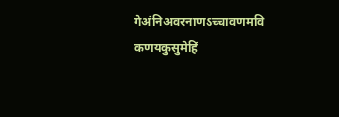गेअंनिअवरनाणऽच्चावणमवि कणयकुसुमेहिं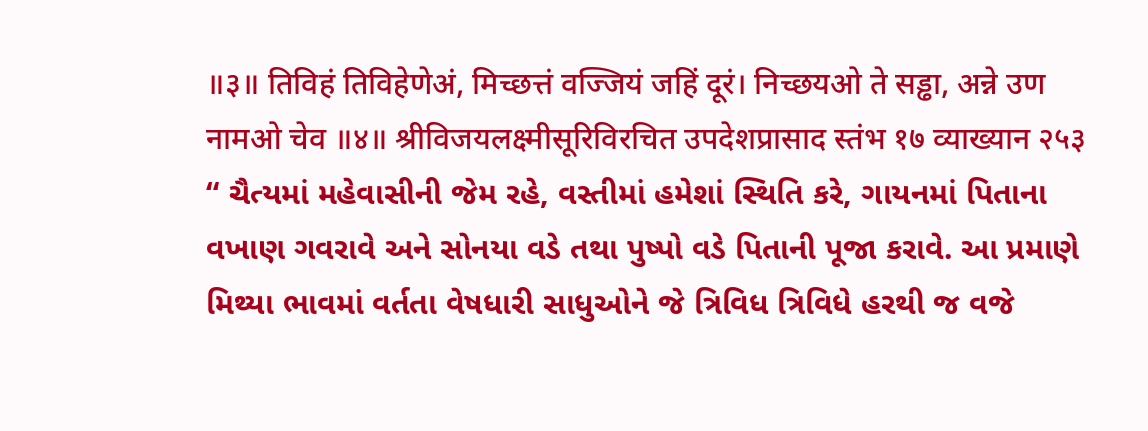॥३॥ तिविहं तिविहेणेअं, मिच्छत्तं वज्जियं जहिं दूरं। निच्छयओ ते सड्ढा, अन्ने उण नामओ चेव ॥४॥ श्रीविजयलक्ष्मीसूरिविरचित उपदेशप्रासाद स्तंभ १७ व्याख्यान २५३ “ ચૈત્યમાં મહેવાસીની જેમ રહે, વસ્તીમાં હમેશાં સ્થિતિ કરે, ગાયનમાં પિતાના વખાણ ગવરાવે અને સોનયા વડે તથા પુષ્પો વડે પિતાની પૂજા કરાવે. આ પ્રમાણે મિથ્યા ભાવમાં વર્તતા વેષધારી સાધુઓને જે ત્રિવિધ ત્રિવિધે હરથી જ વજે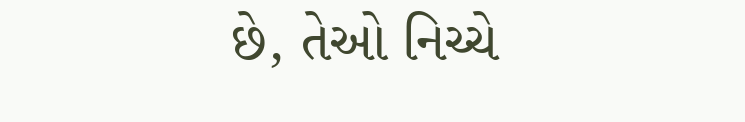છે, તેઓ નિચ્ચે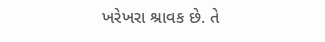ખરેખરા શ્રાવક છે. તે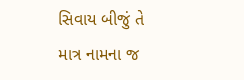સિવાય બીજું તે માત્ર નામના જ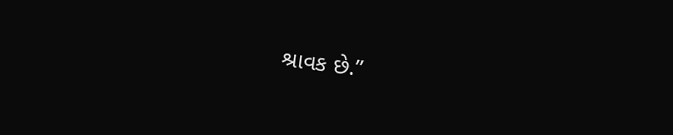શ્રાવક છે.”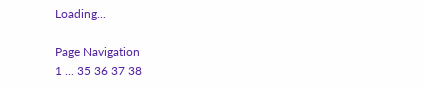Loading...

Page Navigation
1 ... 35 36 37 38